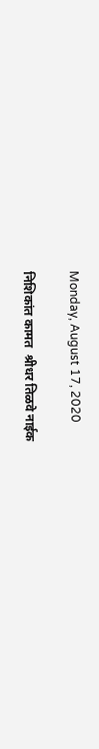Monday, August 17, 2020

निशिकांत कामत  श्रीधर तिळवे नाईक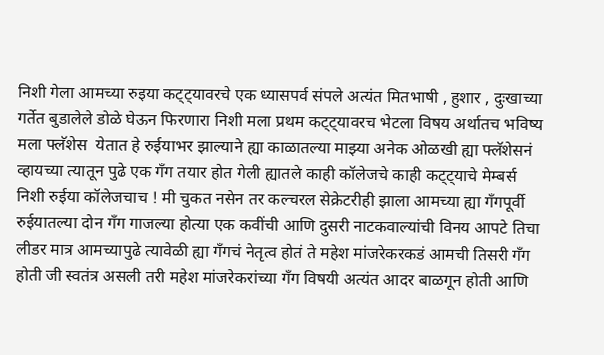निशी गेला आमच्या रुइया कट्ट्यावरचे एक ध्यासपर्व संपले अत्यंत मितभाषी , हुशार , दुःखाच्या गर्तेत बुडालेले डोळे घेऊन फिरणारा निशी मला प्रथम कट्ट्यावरच भेटला विषय अर्थातच भविष्य मला फ्लॅशेस  येतात हे रुईयाभर झाल्याने ह्या काळातल्या माझ्या अनेक ओळखी ह्या फ्लॅशेसनं व्हायच्या त्यातून पुढे एक गॅंग तयार होत गेली ह्यातले काही कॉलेजचे काही कट्ट्याचे मेम्बर्स निशी रुईया कॉलेजचाच ! मी चुकत नसेन तर कल्चरल सेक्रेटरीही झाला आमच्या ह्या गॅंगपूर्वी रुईयातल्या दोन गॅंग गाजल्या होत्या एक कवींची आणि दुसरी नाटकवाल्यांची विनय आपटे तिचा लीडर मात्र आमच्यापुढे त्यावेळी ह्या गँगचं नेतृत्व होतं ते महेश मांजरेकरकडं आमची तिसरी गॅंग होती जी स्वतंत्र असली तरी महेश मांजरेकरांच्या गॅंग विषयी अत्यंत आदर बाळगून होती आणि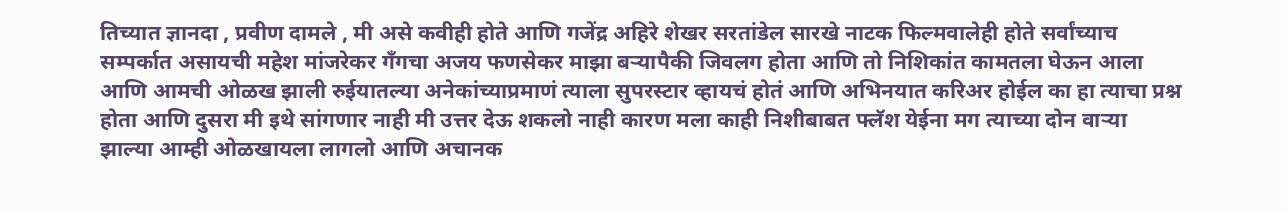तिच्यात ज्ञानदा , प्रवीण दामले , मी असे कवीही होते आणि गजेंद्र अहिरे शेखर सरतांडेल सारखे नाटक फिल्मवालेही होते सर्वांच्याच सम्पर्कात असायची महेश मांजरेकर गँगचा अजय फणसेकर माझा बऱ्यापैकी जिवलग होता आणि तो निशिकांत कामतला घेऊन आला  आणि आमची ओळख झाली रुईयातल्या अनेकांच्याप्रमाणं त्याला सुपरस्टार व्हायचं होतं आणि अभिनयात करिअर होईल का हा त्याचा प्रश्न होता आणि दुसरा मी इथे सांगणार नाही मी उत्तर देऊ शकलो नाही कारण मला काही निशीबाबत फ्लॅश येईना मग त्याच्या दोन वाऱ्या झाल्या आम्ही ओळखायला लागलो आणि अचानक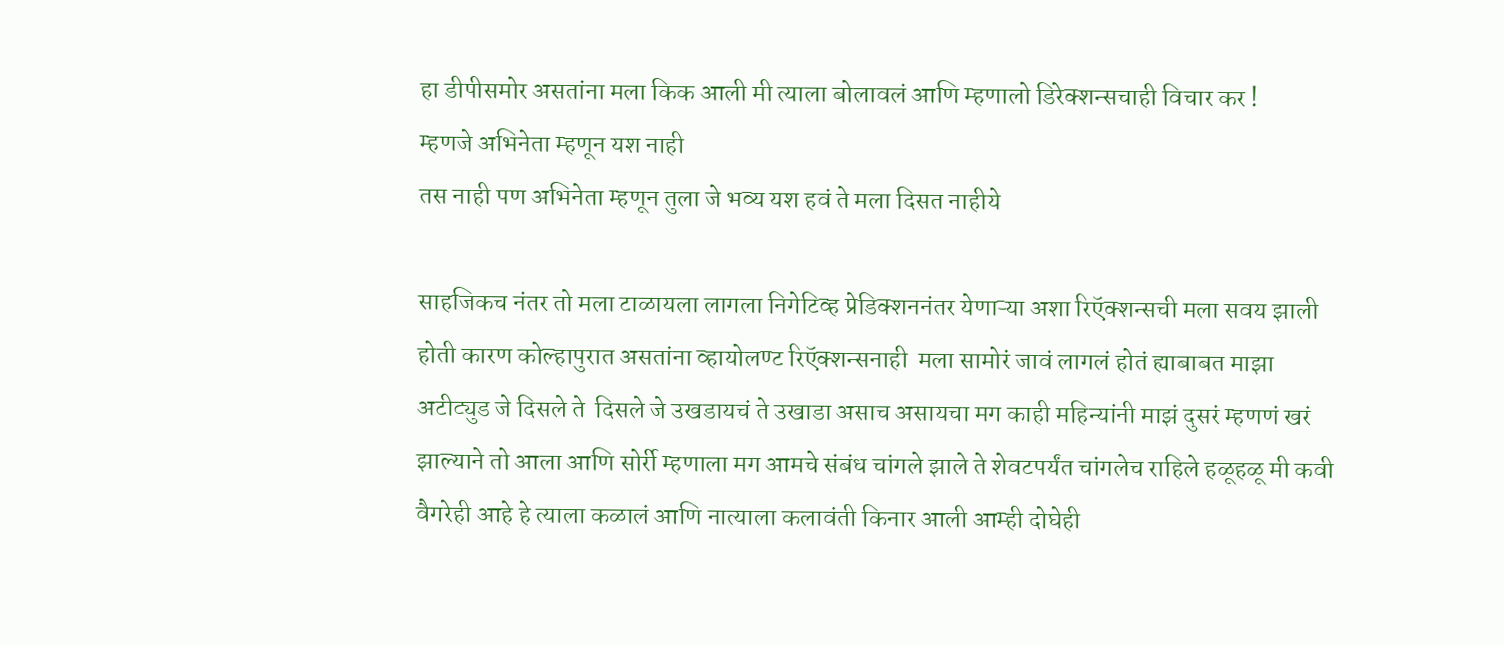हा डीपीसमोर असतांना मला किक आली मी त्याला बोलावलं आणि म्हणालो डिरेक्शन्सचाही विचार कर !
म्हणजे अभिनेता म्हणून यश नाही
तस नाही पण अभिनेता म्हणून तुला जे भव्य यश हवं ते मला दिसत नाहीये

साहजिकच नंतर तो मला टाळायला लागला निगेटिव्ह प्रेडिक्शननंतर येणाऱ्या अशा रिऍक्शन्सची मला सवय झाली होती कारण कोल्हापुरात असतांना व्हायोलण्ट रिऍक्शन्सनाही  मला सामोरं जावं लागलं होतं ह्याबाबत माझा अटीट्युड जे दिसले ते  दिसले जे उखडायचं ते उखाडा असाच असायचा मग काही महिन्यांनी माझं दुसरं म्हणणं खरं झाल्याने तो आला आणि सोर्री म्हणाला मग आमचे संबंध चांगले झाले ते शेवटपर्यंत चांगलेच राहिले हळूहळू मी कवी वैगरेही आहे हे त्याला कळालं आणि नात्याला कलावंती किनार आली आम्ही दोघेही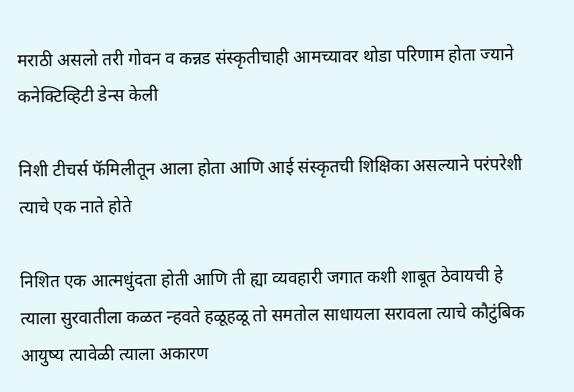मराठी असलो तरी गोवन व कन्नड संस्कृतीचाही आमच्यावर थोडा परिणाम होता ज्याने कनेक्टिव्हिटी डेन्स केली

निशी टीचर्स फॅमिलीतून आला होता आणि आई संस्कृतची शिक्षिका असल्याने परंपरेशी त्याचे एक नाते होते

निशित एक आत्मधुंदता होती आणि ती ह्या व्यवहारी जगात कशी शाबूत ठेवायची हे त्याला सुरवातीला कळत न्हवते हळूहळू तो समतोल साधायला सरावला त्याचे कौटुंबिक आयुष्य त्यावेळी त्याला अकारण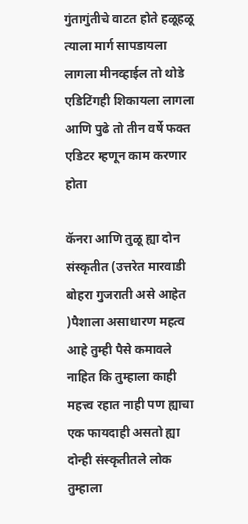गुंतागुंतीचे वाटत होते हळूहळू त्याला मार्ग सापडायला लागला मीनव्हाईल तो थोडे एडिटिंगही शिकायला लागला आणि पुढे तो तीन वर्षे फक्त एडिटर म्हणून काम करणार  होता

कॅनरा आणि तुळू ह्या दोन संस्कृतीत (उत्तरेत मारवाडी बोहरा गुजराती असे आहेत )पैशाला असाधारण महत्व आहे तुम्ही पैसे कमावले नाहित कि तुम्हाला काही महत्त्व रहात नाही पण ह्याचा एक फायदाही असतो ह्या दोन्ही संस्कृतीतले लोक तुम्हाला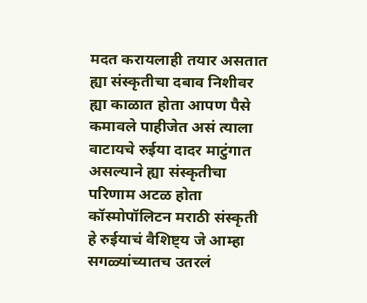मदत करायलाही तयार असतात ह्या संस्कृतीचा दबाव निशीवर ह्या काळात होता आपण पैसे कमावले पाहीजेत असं त्याला वाटायचे रुईया दादर माटुंगात असल्याने ह्या संस्कृतीचा परिणाम अटळ होता कॉस्मोपॉलिटन मराठी संस्कृती हे रुईयाचं वैशिष्ट्य जे आम्हा सगळ्यांच्यातच उतरलं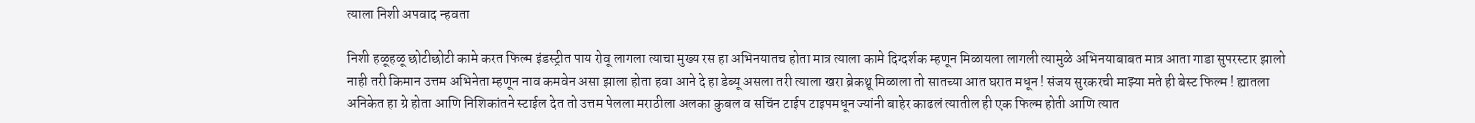त्याला निशी अपवाद न्हवता

निशी हळूहळू छोटीछोटी कामे करत फिल्म इंडस्ट्रीत पाय रोवू लागला त्याचा मुख्य रस हा अभिनयातच होता मात्र त्याला कामे दिग्दर्शक म्हणून मिळायला लागली त्यामुळे अभिनयाबाबत मात्र आता गाडा सुपरस्टार झालो नाही तरी किमान उत्तम अभिनेता म्हणून नाव कमवेन असा झाला होता हवा आने दे हा डेब्यू असला तरी त्याला खरा ब्रेकथ्रू मिळाला तो सातच्या आत घरात मधून ! संजय सुरकरची माझ्या मते ही बेस्ट फिल्म ! ह्यातला अनिकेत हा ग्रे होता आणि निशिकांतने स्टाईल देत तो उत्तम पेलला मराठीला अलका कुबल व सचिंन टाईप टाइपमधून ज्यांनी बाहेर काढलं त्यातील ही एक फिल्म होती आणि त्यात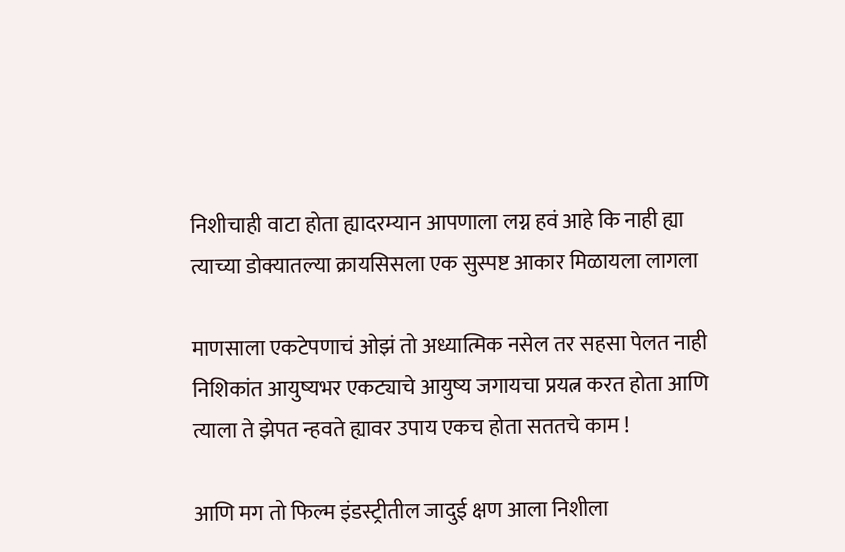निशीचाही वाटा होता ह्यादरम्यान आपणाला लग्न हवं आहे कि नाही ह्या त्याच्या डोक्यातल्या क्रायसिसला एक सुस्पष्ट आकार मिळायला लागला

माणसाला एकटेपणाचं ओझं तो अध्यात्मिक नसेल तर सहसा पेलत नाही निशिकांत आयुष्यभर एकट्याचे आयुष्य जगायचा प्रयत्न करत होता आणि त्याला ते झेपत न्हवते ह्यावर उपाय एकच होता सततचे काम !

आणि मग तो फिल्म इंडस्ट्रीतील जादुई क्षण आला निशीला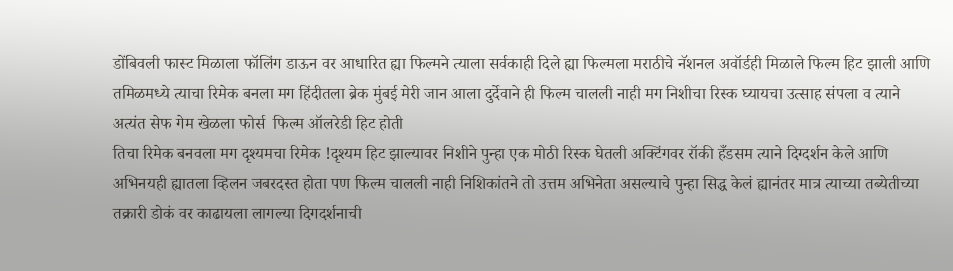डोंबिवली फास्ट मिळाला फॉलिंग डाऊन वर आधारित ह्या फिल्मने त्याला सर्वकाही दिले ह्या फिल्मला मराठीचे नॅशनल अवॉर्डही मिळाले फिल्म हिट झाली आणि तमिळमध्ये त्याचा रिमेक बनला मग हिंदीतला ब्रेक मुंबई मेरी जान आला दुर्देवाने ही फिल्म चालली नाही मग निशीचा रिस्क घ्यायचा उत्साह संपला व त्याने अत्यंत सेफ गेम खेळला फोर्स  फिल्म ऑलरेडी हिट होती
तिचा रिमेक बनवला मग दृश्यमचा रिमेक !दृश्यम हिट झाल्यावर निशीने पुन्हा एक मोठी रिस्क घेतली अक्टिंगवर रॉकी हँडसम त्याने दिग्दर्शन केले आणि अभिनयही ह्यातला व्हिलन जबरदस्त होता पण फिल्म चालली नाही निशिकांतने तो उत्तम अभिनेता असल्याचे पुन्हा सिद्ध केलं ह्यानंतर मात्र त्याच्या तब्येतीच्या तक्रारी डोकं वर काढायला लागल्या दिगदर्शनाची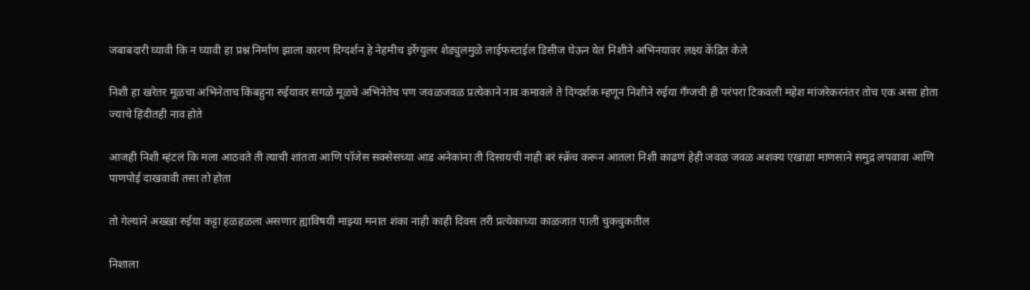जबाबदारी घ्यावी कि न घ्यावी हा प्रश्न निर्माण झाला कारण दिग्दर्शन हे नेहमीच इर्रेग्युलर शेड्युलमुळे लाईफस्टाईल डिसीज घेऊन येतं निशीने अभिनयावर लक्ष्य केंद्रित केले

निशी हा खरेतर मूळचा अभिनेताच किंबहुना रुईयावर सगळे मूळचे अभिनेतेच पण जवळजवळ प्रत्येकाने नाव कमावले ते दिग्दर्शक म्हणून निशीने रुईया गँग्जची ही परंपरा टिकवली महेश मांजरेकरनंतर तोच एक असा होता ज्याचे हिंदीतही नाव होते

आजही निशी म्हंटलं कि मला आठवते ती त्याची शांतता आणि पॉजेस सक्सेसच्या आड अनेकांना ती दिसायची नाही बरं स्क्रॅच करून आतला निशी काढणं हेही जवळ जवळ अशक्य एखाद्या माणसाने समुद्र लपवावा आणि पाणपोई दाखवावी तसा तो होता

तो गेल्याने अख्खा रुईया कट्टा हळहळला असणार ह्याविषयी माझ्या मनात शंका नाही काही दिवस तरी प्रत्येकाच्या काळजात पाली चुकचुकतील

निशाला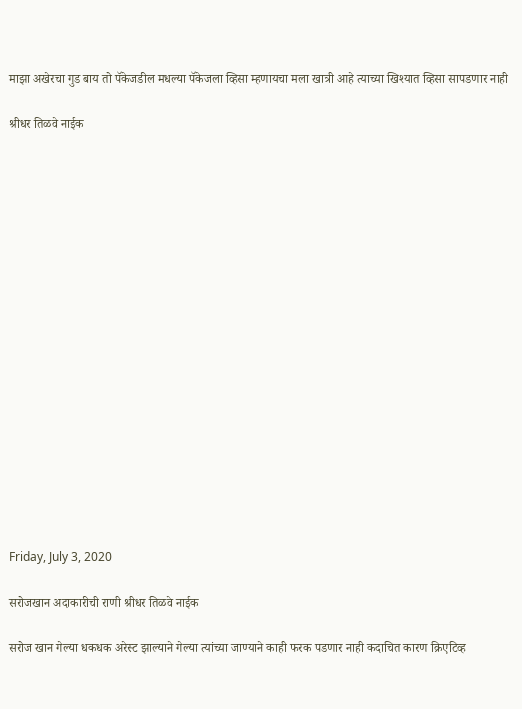माझा अखेरचा गुड बाय तो पॅकेजडील मधल्या पॅकेजला व्हिसा म्हणायचा मला खात्री आहे त्याच्या खिश्यात व्हिसा सापडणार नाही

श्रीधर तिळवे नाईक


















Friday, July 3, 2020

सरोजखान अदाकारीची राणी श्रीधर तिळवे नाईक

सरोज खान गेल्या धकधक अरेस्ट झाल्याने गेल्या त्यांच्या जाण्याने काही फरक पडणार नाही कदाचित कारण क्रिएटिव्ह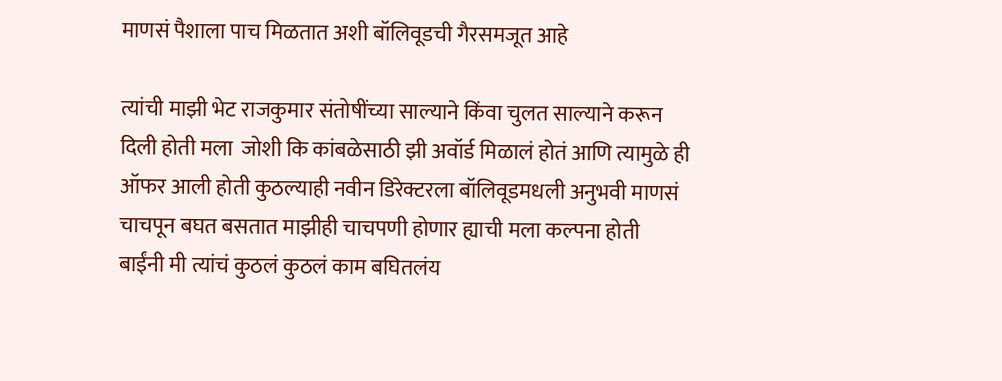माणसं पैशाला पाच मिळतात अशी बॉलिवूडची गैरसमजूत आहे

त्यांची माझी भेट राजकुमार संतोषींच्या साल्याने किंवा चुलत साल्याने करून दिली होती मला  जोशी कि कांबळेसाठी झी अवॉर्ड मिळालं होतं आणि त्यामुळे ही ऑफर आली होती कुठल्याही नवीन डिरेक्टरला बॉलिवूडमधली अनुभवी माणसं चाचपून बघत बसतात माझीही चाचपणी होणार ह्याची मला कल्पना होती बाईंनी मी त्यांचं कुठलं कुठलं काम बघितलंय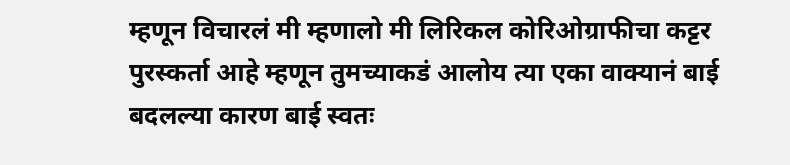म्हणून विचारलं मी म्हणालो मी लिरिकल कोरिओग्राफीचा कट्टर पुरस्कर्ता आहे म्हणून तुमच्याकडं आलोय त्या एका वाक्यानं बाई बदलल्या कारण बाई स्वतः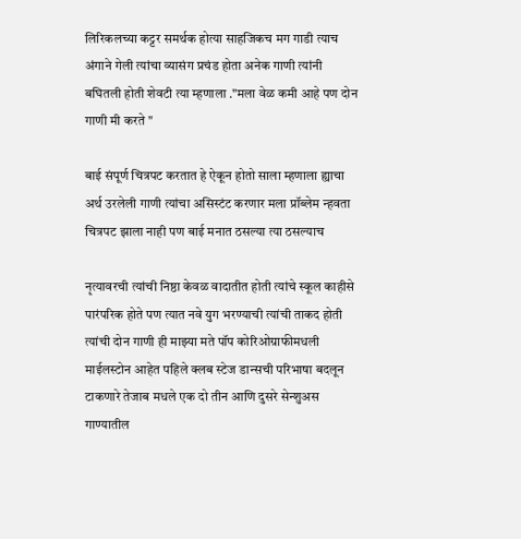लिरिकलच्या कट्टर समर्थक होत्या साहजिकच मग गाडी त्याच अंगाने गेली त्यांचा व्यासंग प्रचंड होता अनेक गाणी त्यांनी बघितली होती शेवटी त्या म्हणाला ."मला वेळ कमी आहे पण दोन गाणी मी करते "

बाई संपूर्ण चित्रपट करतात हे ऐकून होतो साला म्हणाला ह्याचा अर्थ उरलेली गाणी त्यांचा असिस्टंट करणार मला प्रॉब्लेम न्हवता चित्रपट झाला नाही पण बाई मनात ठसल्या त्या ठसल्याच

नृत्यावरची त्यांची निष्ठा केवळ वादातीत होती त्यांचे स्कूल काहीसे पारंपरिक होते पण त्यात नवे युग भरण्याची त्यांची ताकद होती त्यांची दोन गाणी ही माझ्या मते पॉप कोरिओग्राफीमधली माईलस्टोन आहेत पहिले क्लब स्टेज डान्सची परिभाषा बदलून टाकणारे तेजाब मधले एक दो तीन आणि दुसरे सेन्शुअस गाण्यातील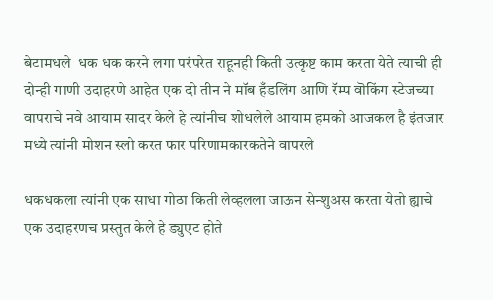बेटामधले  धक धक करने लगा परंपरेत राहूनही किती उत्कृष्ट काम करता येते त्याची ही दोन्ही गाणी उदाहरणे आहेत एक दो तीन ने मॉब हँडलिंग आणि रॅम्प वॊकिंग स्टेजच्या वापराचे नवे आयाम सादर केले हे त्यांनीच शोधलेले आयाम हमको आजकल है इंतजार मध्ये त्यांनी मोशन स्लो करत फार परिणामकारकतेने वापरले

धकधकला त्यांनी एक साधा गोठा किती लेव्हलला जाऊन सेन्शुअस करता येतो ह्याचे एक उदाहरणच प्रस्तुत केले हे ड्युएट होते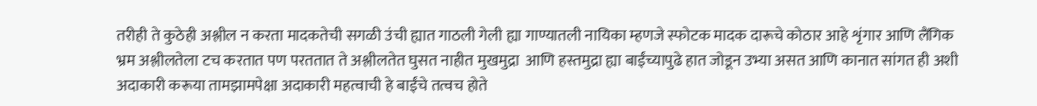तरीही ते कुठेही अश्लील न करता मादकतेची सगळी उंची ह्यात गाठली गेली ह्या गाण्यातली नायिका म्हणजे स्फोटक मादक दारूचे कोठार आहे शृंगार आणि लैंगिक भ्रम अश्लीलतेला टच करतात पण परततात ते अश्लीलतेत घुसत नाहीत मुखमुद्रा  आणि हस्तमुद्रा ह्या बाईंच्यापुढे हात जोडून उभ्या असत आणि कानात सांगत ही अशी अदाकारी करूया तामझामपेक्षा अदाकारी महत्वाची हे बाईंचे तत्वच होते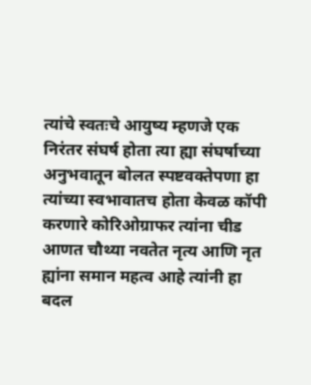त्यांचे स्वतःचे आयुष्य म्हणजे एक निरंतर संघर्ष होता त्या ह्या संघर्षाच्या अनुभवातून बोलत स्पष्टवक्तेपणा हा त्यांच्या स्वभावातच होता केवळ कॉपी करणारे कोरिओग्राफर त्यांना चीड आणत चौथ्या नवतेत नृत्य आणि नृत ह्यांना समान महत्व आहे त्यांनी हा बदल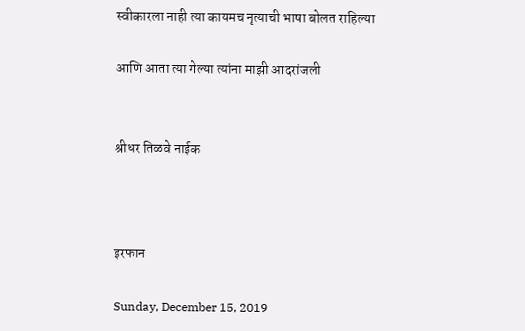स्वीकारला नाही त्या कायमच नृत्याची भाषा बोलत राहिल्या

आणि आता त्या गेल्या त्यांना माझी आदरांजली


श्रीधर तिळवे नाईक



इरफान

Sunday, December 15, 2019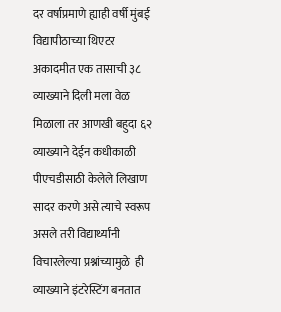दर वर्षाप्रमाणे ह्याही वर्षी मुंबई विद्यापीठाच्या थिएटर अकादमीत एक तासाची ३८ व्याख्याने दिली मला वेळ मिळाला तर आणखी बहुदा ६२ व्याख्याने देईन कधीकाळी पीएचडीसाठी केलेले लिखाण सादर करणे असे त्याचे स्वरूप असले तरी विद्यार्थ्यांनी विचारलेल्या प्रश्नांच्यामुळे  ही व्याख्याने इंटरेस्टिंग बनतात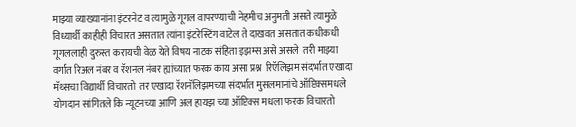माझ्या व्याख्यानांना इंटरनेट व त्यामुळे गूगल वापरण्याची नेहमीच अनुमती असते त्यामुळे विध्यार्थी काहीही विचारत असतात त्यांना इंटरेस्टिंग वाटेल ते दाखवत असतात कधीकधी गूगललाही दुरुस्त करायची वेळ येते विषय नाटक संहिता इझम्स असे असले  तरी माझ्या वर्गात रिअल नंबर व रॅशनल नंबर ह्यांच्यात फरक काय असा प्रश्न  रिऍलिझम संदर्भात एखादा मॅथ्सचा विद्यार्थी विचारतो  तर एखादा रॅशनॅलिझमच्या संदर्भात मुसलमानांचे ऑप्टिक्समधले योगदान सांगितले कि न्यूटनच्या आणि अल हायझ च्या ऑप्टिक्स मधला फरक विचारतो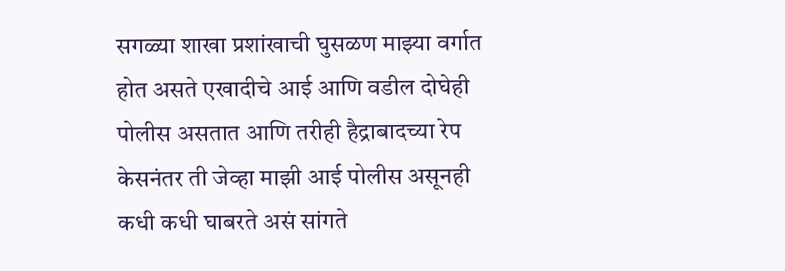सगळ्या शाखा प्रशांखाची घुसळण माझ्या वर्गात होत असते एखादीचे आई आणि वडील दोघेही पोलीस असतात आणि तरीही हैद्राबादच्या रेप केसनंतर ती जेव्हा माझी आई पोलीस असूनही कधी कधी घाबरते असं सांगते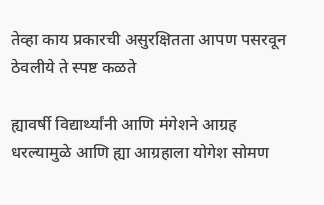तेव्हा काय प्रकारची असुरक्षितता आपण पसरवून ठेवलीये ते स्पष्ट कळते

ह्यावर्षी विद्यार्थ्यांनी आणि मंगेशने आग्रह धरल्यामुळे आणि ह्या आग्रहाला योगेश सोमण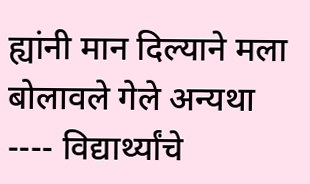ह्यांनी मान दिल्याने मला बोलावले गेले अन्यथा ---- विद्यार्थ्यांचे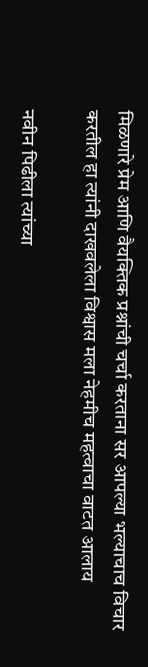मिळणारे प्रेम आणि वैयक्तिक प्रश्नांची चर्चा करताना सर आपल्या भल्याचाच विचार करतील हा त्यांनी दाखवलेला विश्वास मला नेहमीच महत्वाचा वाटत आलाय

नवीन पिढीला त्यांच्या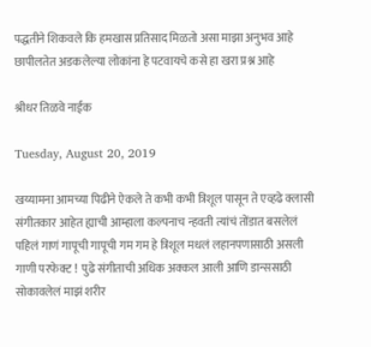पद्धतीने शिकवले कि हमखास प्रतिसाद मिळतो असा माझा अनुभव आहे छापीलतेत अडकलेल्या लोकांना हे पटवायचे कसे हा खरा प्रश्न आहे

श्रीधर तिळवे नाईक

Tuesday, August 20, 2019

खय्यामना आमच्या पिढीने ऐकले ते कभी कभी त्रिशूल पासून ते एव्हढे क्लासी संगीतकार आहेत ह्याची आम्हाला कल्पनाच न्हवती त्यांचं तोंडात बसलेलं पहिलं गाणं गापूची गापूची गम गम हे त्रिशूल मधलं लहानपणासाठी असली गाणी परफेक्ट !  पुढे संगीताची अधिक अक्कल आली आणि डान्ससाठी सोकावलेलं माझं शरीर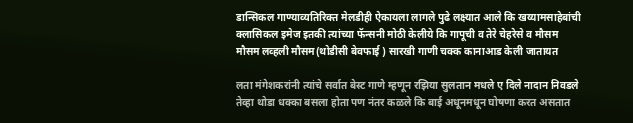डान्सिकल गाण्याव्यतिरिक्त मेलडीही ऐकायला लागले पुढे लक्ष्यात आले कि खय्यामसाहेबांची क्लासिकल इमेज इतकी त्यांच्या फॅन्सनी मोठी केलीये कि गापूची व तेरे चेहरेसे व मौसम मौसम लव्हली मौसम(थोडीसी बेवफाई ) सारखी गाणी चक्क कानाआड केली जातायत

लता मंगेशकरांनी त्यांचे सर्वात बेस्ट गाणे म्हणून रझिया सुलतान मधले ए दिले नादान निवडले तेव्हा थोडा धक्का बसला होता पण नंतर कळले कि बाई अधूनमधून घोषणा करत असतात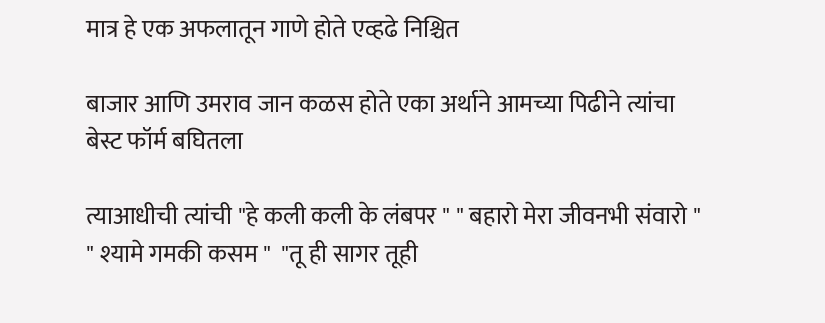मात्र हे एक अफलातून गाणे होते एव्हढे निश्चित

बाजार आणि उमराव जान कळस होते एका अर्थाने आमच्या पिढीने त्यांचा बेस्ट फॉर्म बघितला

त्याआधीची त्यांची "हे कली कली के लंबपर " " बहारो मेरा जीवनभी संवारो "  " श्यामे गमकी कसम "  "तू ही सागर तूही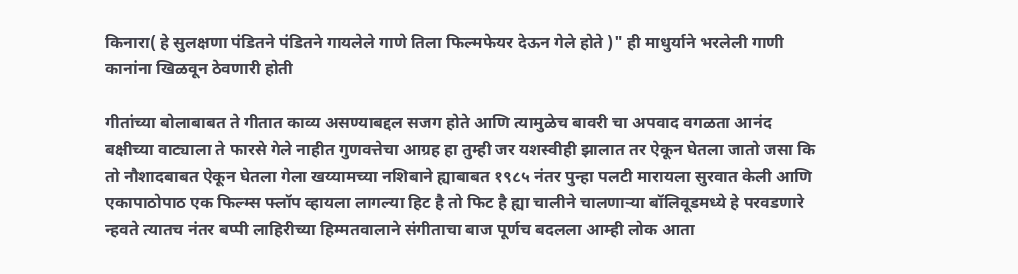किनारा( हे सुलक्षणा पंडितने पंडितने गायलेले गाणे तिला फिल्मफेयर देऊन गेले होते )" ही माधुर्याने भरलेली गाणी कानांना खिळवून ठेवणारी होती

गीतांच्या बोलाबाबत ते गीतात काव्य असण्याबद्दल सजग होते आणि त्यामुळेच बावरी चा अपवाद वगळता आनंद बक्षीच्या वाट्याला ते फारसे गेले नाहीत गुणवत्तेचा आग्रह हा तुम्ही जर यशस्वीही झालात तर ऐकून घेतला जातो जसा कि तो नौशादबाबत ऐकून घेतला गेला खय्यामच्या नशिबाने ह्याबाबत १९८५ नंतर पुन्हा पलटी मारायला सुरवात केली आणि एकापाठोपाठ एक फिल्म्स फ्लॉप व्हायला लागल्या हिट है तो फिट है ह्या चालीने चालणाऱ्या बॉलिवूडमध्ये हे परवडणारे न्हवते त्यातच नंतर बप्पी लाहिरीच्या हिम्मतवालाने संगीताचा बाज पूर्णच बदलला आम्ही लोक आता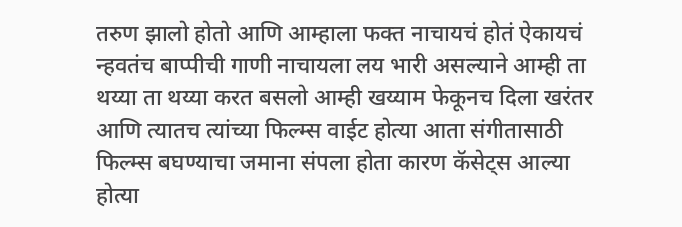तरुण झालो होतो आणि आम्हाला फक्त नाचायचं होतं ऐकायचं न्हवतंच बाप्पीची गाणी नाचायला लय भारी असल्याने आम्ही ता थय्या ता थय्या करत बसलो आम्ही खय्याम फेकूनच दिला खरंतर आणि त्यातच त्यांच्या फिल्म्स वाईट होत्या आता संगीतासाठी फिल्म्स बघण्याचा जमाना संपला होता कारण कॅसेट्स आल्या होत्या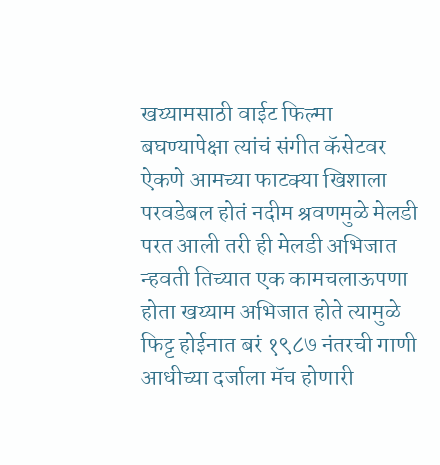खय्यामसाठी वाईट फिल्मा बघण्यापेक्षा त्यांचं संगीत कॅसेटवर ऐकणे आमच्या फाटक्या खिशाला परवडेबल होतं नदीम श्रवणमुळे मेलडी परत आली तरी ही मेलडी अभिजात न्हवती तिच्यात एक कामचलाऊपणा होता खय्याम अभिजात होते त्यामुळे फिट्ट होईनात बरं १९८७ नंतरची गाणी आधीच्या दर्जाला मॅच होणारी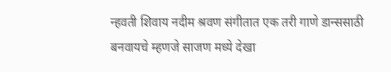न्हवती शिवाय नदीम श्रवण संगीतात एक तरी गाणे डान्ससाठी बनवायचे म्हणजे साजण मध्ये देखा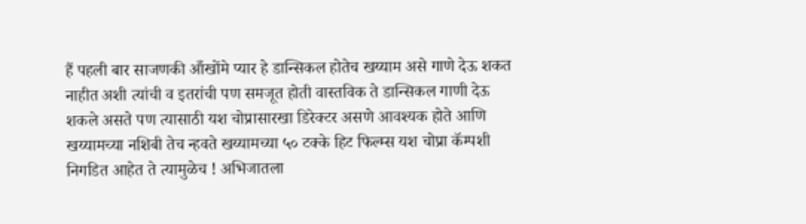हैं पहली बार साजणकी आँखोंमे प्यार हे डान्सिकल होतेच खय्याम असे गाणे देऊ शकत नाहीत अशी त्यांची व इतरांची पण समजूत होती वास्तविक ते डान्सिकल गाणी देऊ शकले असते पण त्यासाठी यश चोप्रासारखा डिरेक्टर असणे आवश्यक होते आणि खय्यामच्या नशिबी तेच न्हवते खय्यामच्या ५० टक्के हिट फिल्म्स यश चोप्रा कॅम्पशी निगडित आहेत ते त्यामुळेच ! अभिजातला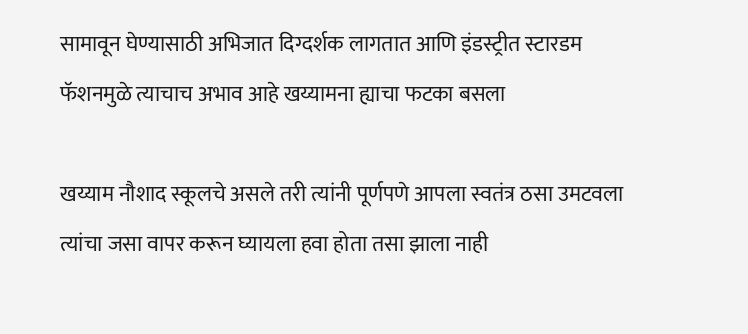सामावून घेण्यासाठी अभिजात दिग्दर्शक लागतात आणि इंडस्ट्रीत स्टारडम फॅशनमुळे त्याचाच अभाव आहे खय्यामना ह्याचा फटका बसला

खय्याम नौशाद स्कूलचे असले तरी त्यांनी पूर्णपणे आपला स्वतंत्र ठसा उमटवला त्यांचा जसा वापर करून घ्यायला हवा होता तसा झाला नाही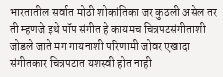भारतातील सर्वात मोठी शोकांतिका जर कुठली असेल तर ती म्हणजे इथे पॉप संगीत हे कायमच चित्रपटसंगीताशी जोडले जाते मग गायनाशी परिणामी जोवर एखादा संगीतकार चित्रपटात यशस्वी होत नाही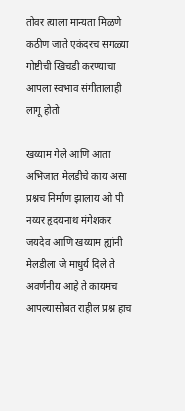तोवर त्याला मान्यता मिळणे कठीण जाते एकंदरच सगळ्या गोष्टीची खिचडी करण्याचा आपला स्वभाव संगीतालाही लागू होतो

खय्याम गेले आणि आता अभिजात मेलडीचे काय असा प्रश्नच निर्माण झालाय ओ पी नय्यर हृदयनाथ मंगेशकर जयदेव आणि खय्याम ह्यांनी मेलडीला जे माधुर्य दिले ते अवर्णनीय आहे ते कायमच आपल्यासोबत राहील प्रश्न हाच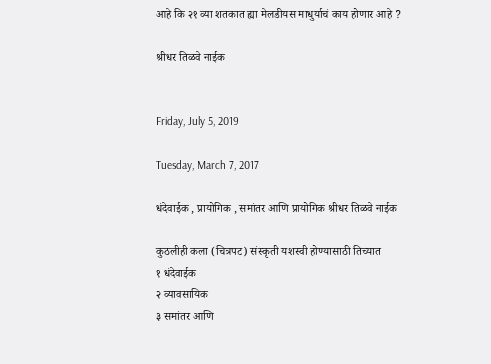आहे कि २१ व्या शतकात ह्या मेलडीयस माधुर्याचं काय होणार आहे ?

श्रीधर तिळवे नाईक


Friday, July 5, 2019

Tuesday, March 7, 2017

धंदेवाईक , प्रायोगिक , समांतर आणि प्रायोगिक श्रीधर तिळवे नाईक

कुठलीही कला (चित्रपट) संस्कृती यशस्वी होण्यासाठी तिच्यात
१ धंदेवाईक
२ व्यावसायिक
३ समांतर आणि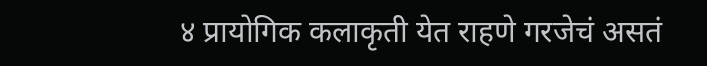४ प्रायोगिक कलाकृती येत राहणे गरजेचं असतं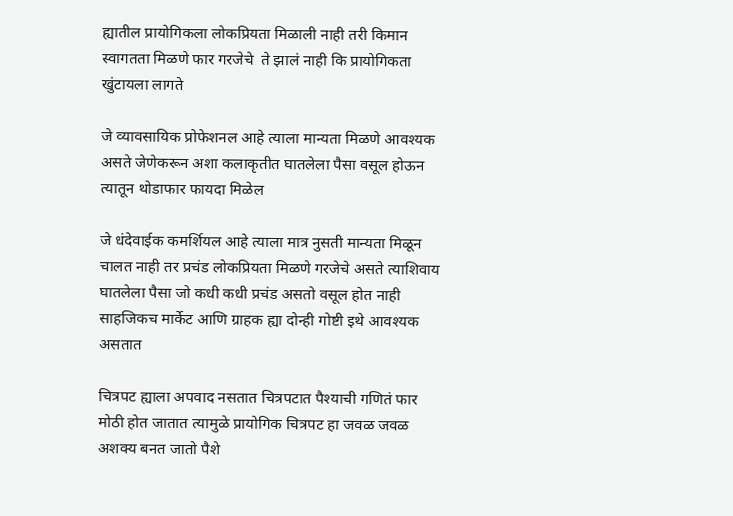ह्यातील प्रायोगिकला लोकप्रियता मिळाली नाही तरी किमान स्वागतता मिळणे फार गरजेचे  ते झालं नाही कि प्रायोगिकता खुंटायला लागते

जे व्यावसायिक प्रोफेशनल आहे त्याला मान्यता मिळणे आवश्यक असते जेणेकरून अशा कलाकृतीत घातलेला पैसा वसूल होऊन त्यातून थोडाफार फायदा मिळेल

जे धंदेवाईक कमर्शियल आहे त्याला मात्र नुसती मान्यता मिळून चालत नाही तर प्रचंड लोकप्रियता मिळणे गरजेचे असते त्याशिवाय घातलेला पैसा जो कधी कधी प्रचंड असतो वसूल होत नाही साहजिकच मार्केट आणि ग्राहक ह्या दोन्ही गोष्टी इथे आवश्यक असतात

चित्रपट ह्याला अपवाद नसतात चित्रपटात पैश्याची गणितं फार मोठी होत जातात त्यामुळे प्रायोगिक चित्रपट हा जवळ जवळ अशक्य बनत जातो पैशे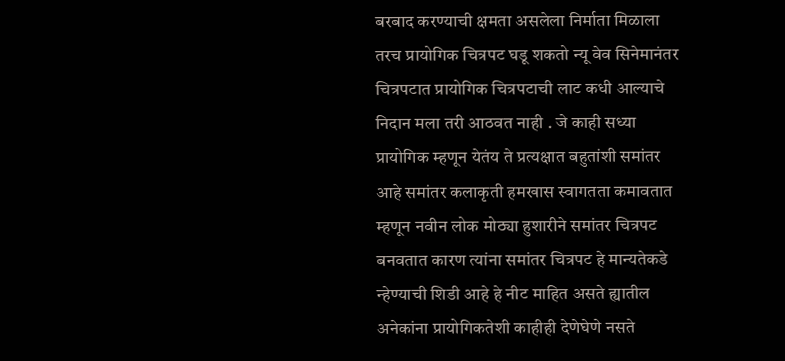बरबाद करण्याची क्षमता असलेला निर्माता मिळाला तरच प्रायोगिक चित्रपट घडू शकतो न्यू वेव सिनेमानंतर चित्रपटात प्रायोगिक चित्रपटाची लाट कधी आल्याचे निदान मला तरी आठवत नाही . जे काही सध्या प्रायोगिक म्हणून येतंय ते प्रत्यक्षात बहुतांशी समांतर आहे समांतर कलाकृती हमखास स्वागतता कमावतात म्हणून नवीन लोक मोठ्या हुशारीने समांतर चित्रपट बनवतात कारण त्यांना समांतर चित्रपट हे मान्यतेकडे न्हेण्याची शिडी आहे हे नीट माहित असते ह्यातील अनेकांना प्रायोगिकतेशी काहीही देणेघेणे नसते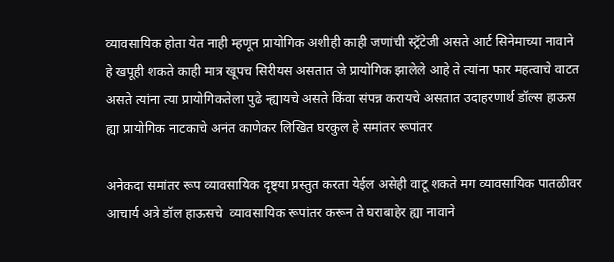व्यावसायिक होता येत नाही म्हणून प्रायोगिक अशीही काही जणांची स्ट्रॅटेजी असते आर्ट सिनेमाच्या नावाने हे खपूही शकते काही मात्र खूपच सिरीयस असतात जे प्रायोगिक झालेले आहे ते त्यांना फार महत्वाचे वाटत असते त्यांना त्या प्रायोगिकतेला पुढे न्ह्यायचे असते किंवा संपन्न करायचे असतात उदाहरणार्थ डॉल्स हाऊस ह्या प्रायोगिक नाटकाचे अनंत काणेकर लिखित घरकुल हे समांतर रूपांतर

अनेकदा समांतर रूप व्यावसायिक दृष्ट्या प्रस्तुत करता येईल असेही वाटू शकते मग व्यावसायिक पातळीवर आचार्य अत्रे डॉल हाऊसचे  व्यावसायिक रूपांतर करून ते घराबाहेर ह्या नावाने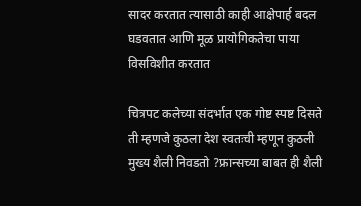सादर करतात त्यासाठी काही आक्षेपार्ह बदल घडवतात आणि मूळ प्रायोगिकतेचा पाया विसविशीत करतात

चित्रपट कलेच्या संदर्भात एक गोष्ट स्पष्ट दिसते ती म्हणजे कुठला देश स्वतःची म्हणून कुठली मुख्य शैली निवडतो ?फ्रान्सच्या बाबत ही शैली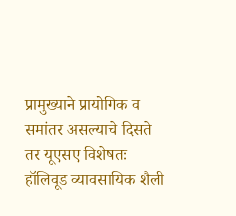प्रामुख्याने प्रायोगिक व समांतर असल्याचे दिसते तर यूएसए विशेषतः हॉलिवूड व्यावसायिक शैली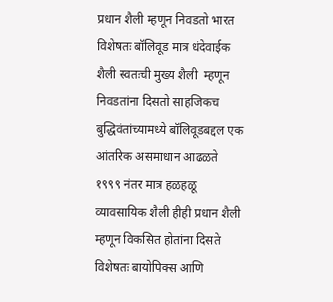प्रधान शैली म्हणून निवडतो भारत विशेषतः बॉलिवूड मात्र धंदेवाईक शैली स्वतःची मुख्य शैली  म्हणून निवडतांना दिसतो साहजिकच बुद्धिवंतांच्यामध्ये बॉलिवूडबद्दल एक आंतरिक असमाधान आढळते
१९९९ नंतर मात्र हळहळू व्यावसायिक शैली हीही प्रधान शैली म्हणून विकसित होतांना दिसते विशेषतः बायोपिक्स आणि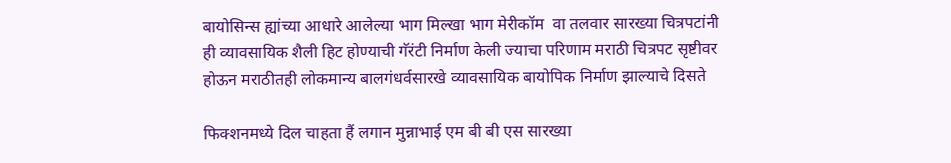बायोसिन्स ह्यांच्या आधारे आलेल्या भाग मिल्खा भाग मेरीकॉम  वा तलवार सारख्या चित्रपटांनी ही व्यावसायिक शैली हिट होण्याची गॅरंटी निर्माण केली ज्याचा परिणाम मराठी चित्रपट सृष्टीवर होऊन मराठीतही लोकमान्य बालगंधर्वसारखे व्यावसायिक बायोपिक निर्माण झाल्याचे दिसते

फिक्शनमध्ये दिल चाहता हैं लगान मुन्नाभाई एम बी बी एस सारख्या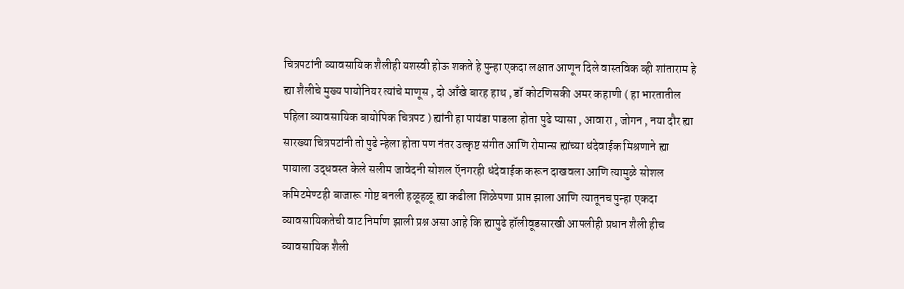चित्रपटांनी व्यावसायिक शैलीही यशस्वी होऊ शकते हे पुन्हा एकदा लक्षात आणून दिले वास्तविक व्ही शांताराम हे ह्या शैलीचे मुख्य पायोनियर त्यांचे माणूस , दो आँखे बारह हाथ , डॉ कोटणिसकी अमर कहाणी ( हा भारतातील पहिला व्यावसायिक बायोपिक चित्रपट ) ह्यांनी हा पायंडा पाडला होता पुढे प्यासा , आवारा , जोगन , नया दौर ह्या सारख्या चित्रपटांनी तो पुढे न्हेला होता पण नंतर उत्कृष्ट संगीत आणि रोमान्स ह्यांच्या धंदेवाईक मिश्रणाने ह्या पायाला उद्धवस्त केले सलीम जावेदनी सोशल ऍनगरही धंदेवाईक करून दाखवला आणि त्यामुळे सोशल कमिटमेण्टही बाजारू गोष्ट बनली हळूहळू ह्या कढीला शिळेपणा प्राप्त झाला आणि त्यातूनच पुन्हा एकदा व्यावसायिकतेची वाट निर्माण झाली प्रश्न असा आहे कि ह्यापुढे हॉलीवूडसारखी आपलीही प्रधान शैली हीच व्यावसायिक शैली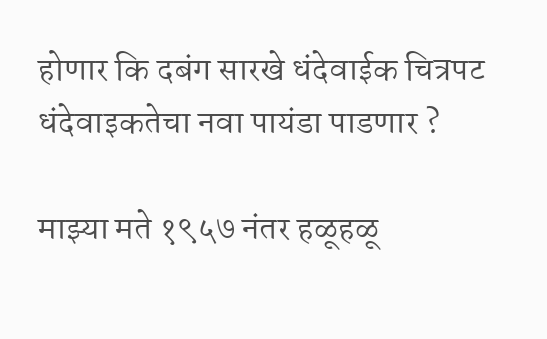होणार कि दबंग सारखे धंदेवाईक चित्रपट धंदेवाइकतेचा नवा पायंडा पाडणार ?

माझ्या मते १९५७ नंतर हळूहळू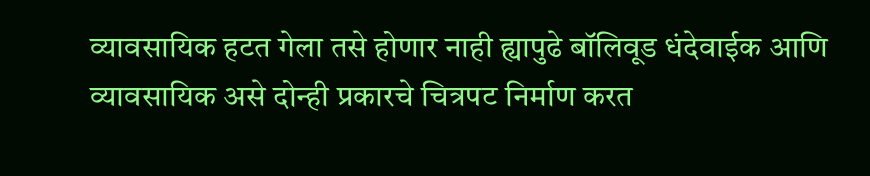व्यावसायिक हटत गेला तसे होणार नाही ह्यापुढे बॉलिवूड धंदेवाईक आणि व्यावसायिक असे दोन्ही प्रकारचे चित्रपट निर्माण करत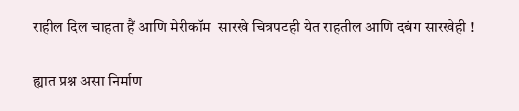राहील दिल चाहता हैं आणि मेरीकॉम  सारखे चित्रपटही येत राहतील आणि दबंग सारखेही !

ह्यात प्रश्न असा निर्माण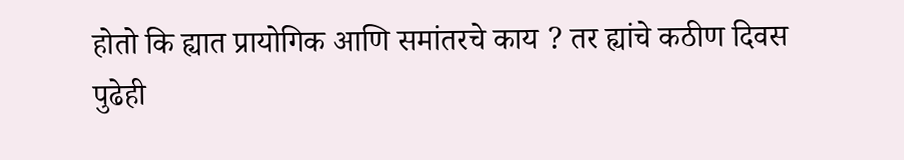होतो कि ह्यात प्रायोगिक आणि समांतरचे काय ? तर ह्यांचे कठीण दिवस पुढेही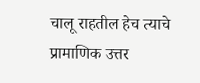चालू राहतील हेच त्याचे प्रामाणिक उत्तर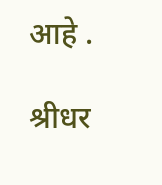आहे .

श्रीधर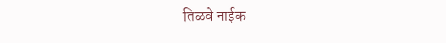तिळवे नाईक